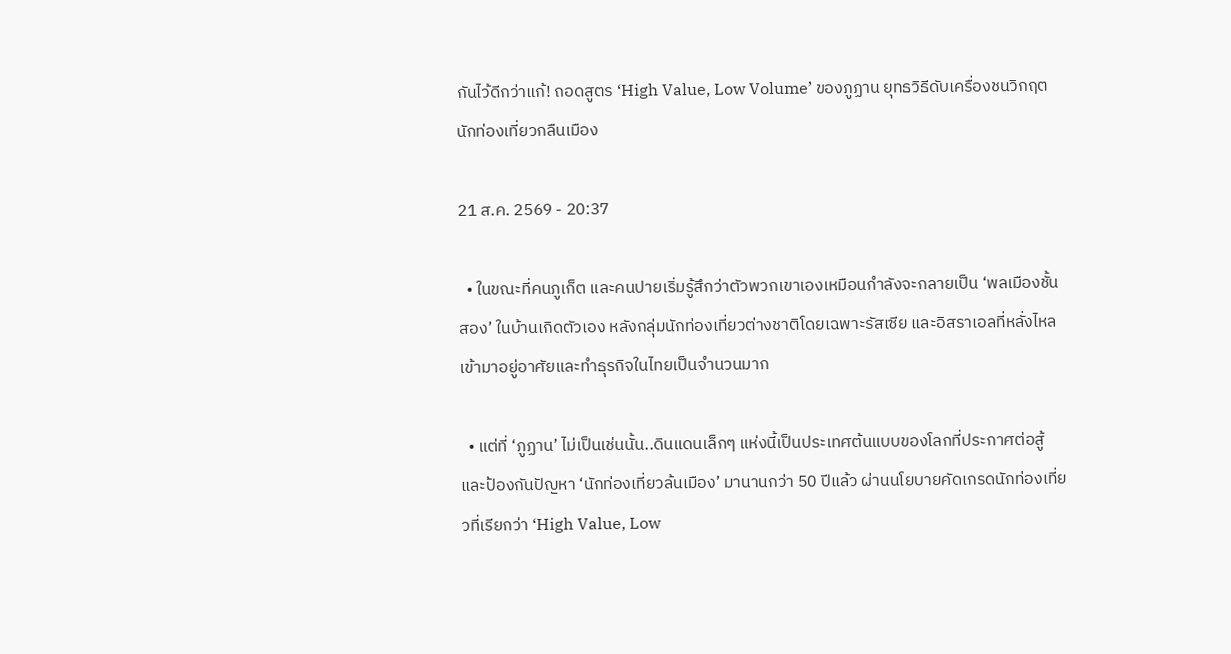กันไว้ดีกว่าแก้! ถอดสูตร ‘High Value, Low Volume’ ของภูฏาน ยุทธวิธีดับเครื่องชนวิกฤตนักท่องเที่ยวกลืนเมือง

21 ส.ค. 2569 - 20:37

  • ในขณะที่คนภูเก็ต และคนปายเริ่มรู้สึกว่าตัวพวกเขาเองเหมือนกำลังจะกลายเป็น ‘พลเมืองชั้นสอง’ ในบ้านเกิดตัวเอง หลังกลุ่มนักท่องเที่ยวต่างชาติโดยเฉพาะรัสเซีย และอิสราเอลที่หลั่งไหลเข้ามาอยู่อาศัยและทำธุรกิจในไทยเป็นจำนวนมาก

  • แต่ที่ ‘ภูฏาน’ ไม่เป็นเช่นนั้น..ดินแดนเล็กๆ แห่งนี้เป็นประเทศต้นแบบของโลกที่ประกาศต่อสู้และป้องกันปัญหา ‘นักท่องเที่ยวล้นเมือง’ มานานกว่า 50 ปีแล้ว ผ่านนโยบายคัดเกรดนักท่องเที่ยวที่เรียกว่า ‘High Value, Low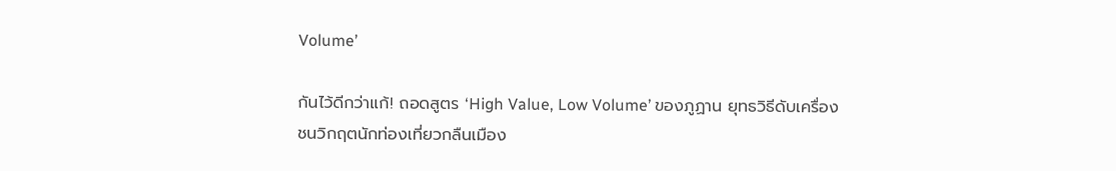Volume’

กันไว้ดีกว่าแก้! ถอดสูตร ‘High Value, Low Volume’ ของภูฏาน ยุทธวิธีดับเครื่องชนวิกฤตนักท่องเที่ยวกลืนเมือง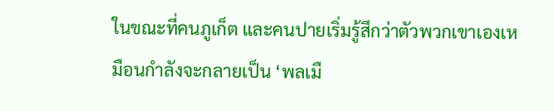ในขณะที่คนภูเก็ต และคนปายเริ่มรู้สึกว่าตัวพวกเขาเองเหมือนกำลังจะกลายเป็น ‘พลเมื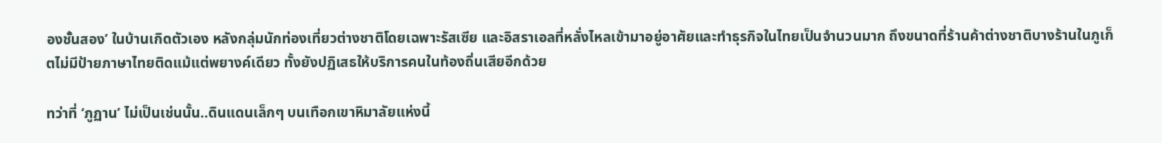องชั้นสอง’ ในบ้านเกิดตัวเอง หลังกลุ่มนักท่องเที่ยวต่างชาติโดยเฉพาะรัสเซีย และอิสราเอลที่หลั่งไหลเข้ามาอยู่อาศัยและทำธุรกิจในไทยเป็นจำนวนมาก ถึงขนาดที่ร้านค้าต่างชาติบางร้านในภูเก็ตไม่มีป้ายภาษาไทยติดแม้แต่พยางค์เดียว ทั้งยังปฏิเสธให้บริการคนในท้องถิ่นเสียอีกด้วย

ทว่าที่ ‘ภูฏาน’ ไม่เป็นเช่นนั้น..ดินแดนเล็กๆ บนเทือกเขาหิมาลัยแห่งนี้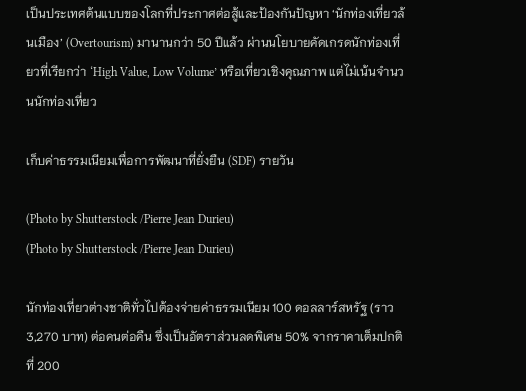เป็นประเทศต้นแบบของโลกที่ประกาศต่อสู้และป้องกันปัญหา ‘นักท่องเที่ยวล้นเมือง’ (Overtourism) มานานกว่า 50 ปีแล้ว ผ่านนโยบายคัดเกรดนักท่องเที่ยวที่เรียกว่า ‘High Value, Low Volume’ หรือเที่ยวเชิงคุณภาพ แต่ไม่เน้นจำนวนนักท่องเที่ยว

เก็บค่าธรรมเนียมเพื่อการพัฒนาที่ยั่งยืน (SDF) รายวัน

(Photo by Shutterstock /Pierre Jean Durieu)
(Photo by Shutterstock /Pierre Jean Durieu)

นักท่องเที่ยวต่างชาติทั่วไปต้องจ่ายค่าธรรมเนียม 100 ดอลลาร์สหรัฐ (ราว 3,270 บาท) ต่อคนต่อคืน ซึ่งเป็นอัตราส่วนลดพิเศษ 50% จากราคาเต็มปกติที่ 200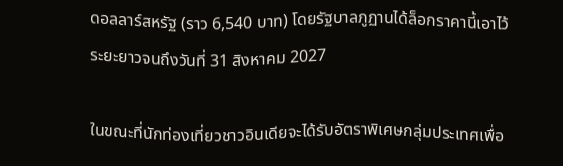ดอลลาร์สหรัฐ (ราว 6,540 บาท) โดยรัฐบาลภูฏานได้ล็อกราคานี้เอาไว้ระยะยาวจนถึงวันที่ 31 สิงหาคม 2027

ในขณะที่นักท่องเที่ยวชาวอินเดียจะได้รับอัตราพิเศษกลุ่มประเทศเพื่อ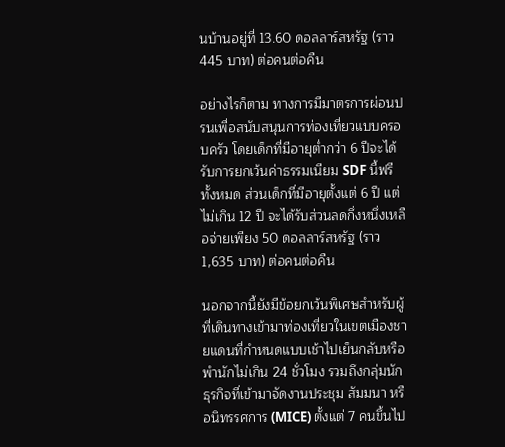นบ้านอยู่ที่ 13.60 ดอลลาร์สหรัฐ (ราว 445 บาท) ต่อคนต่อคืน

อย่างไรก็ตาม ทางการมีมาตรการผ่อนปรนเพื่อสนับสนุนการท่องเที่ยวแบบครอบครัว โดยเด็กที่มีอายุต่ำกว่า 6 ปีจะได้รับการยกเว้นค่าธรรมเนียม SDF นี้ฟรีทั้งหมด ส่วนเด็กที่มีอายุตั้งแต่ 6 ปี แต่ไม่เกิน 12 ปี จะได้รับส่วนลดกึ่งหนึ่งเหลือจ่ายเพียง 50 ดอลลาร์สหรัฐ (ราว 1,635 บาท) ต่อคนต่อคืน

นอกจากนี้ยังมีข้อยกเว้นพิเศษสำหรับผู้ที่เดินทางเข้ามาท่องเที่ยวในเขตเมืองชายแดนที่กำหนดแบบเช้าไปเย็นกลับหรือพำนักไม่เกิน 24 ชั่วโมง รวมถึงกลุ่มนักธุรกิจที่เข้ามาจัดงานประชุม สัมมนา หรือนิทรรศการ (MICE) ตั้งแต่ 7 คนขึ้นไป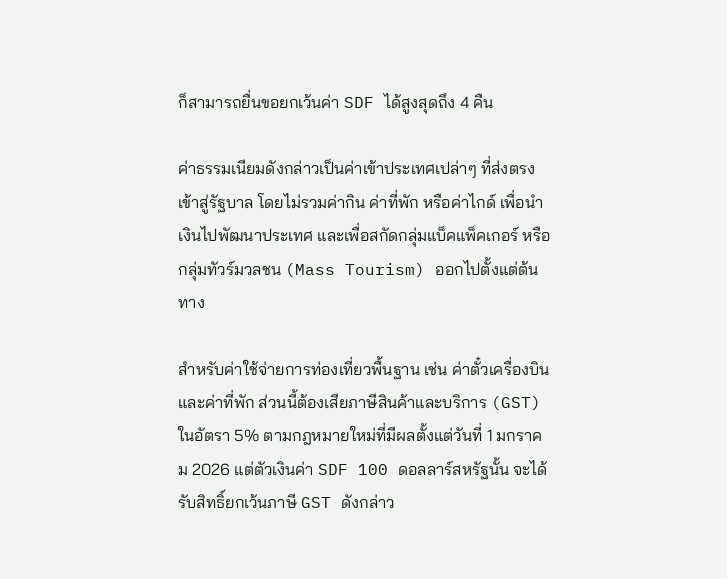ก็สามารถยื่นขอยกเว้นค่า SDF ได้สูงสุดถึง 4 คืน

ค่าธรรมเนียมดังกล่าวเป็นค่าเข้าประเทศเปล่าๆ ที่ส่งตรงเข้าสู่รัฐบาล โดยไม่รวมค่ากิน ค่าที่พัก หรือค่าไกด์ เพื่อนำเงินไปพัฒนาประเทศ และเพื่อสกัดกลุ่มแบ็คแพ็คเกอร์ หรือกลุ่มทัวร์มวลชน (Mass Tourism) ออกไปตั้งแต่ต้นทาง

สำหรับค่าใช้จ่ายการท่องเที่ยวพื้นฐาน เช่น ค่าตั๋วเครื่องบินและค่าที่พัก ส่วนนี้ต้องเสียภาษีสินค้าและบริการ (GST) ในอัตรา 5% ตามกฎหมายใหม่ที่มีผลตั้งแต่วันที่ 1 มกราคม 2026 แต่ตัวเงินค่า SDF 100 ดอลลาร์สหรัฐนั้น จะได้รับสิทธิ์ยกเว้นภาษี GST ดังกล่าว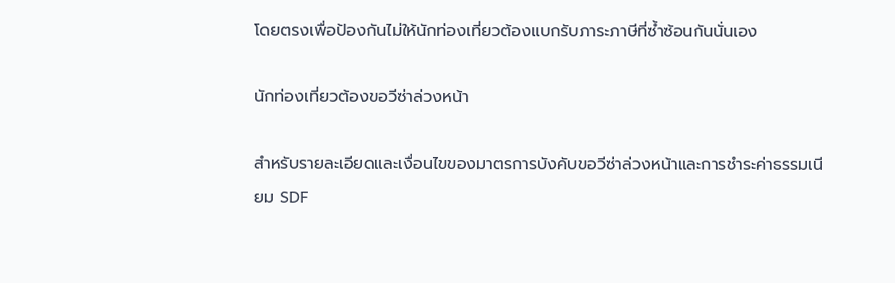โดยตรงเพื่อป้องกันไม่ให้นักท่องเที่ยวต้องแบกรับภาระภาษีที่ซ้ำซ้อนกันนั่นเอง

นักท่องเที่ยวต้องขอวีซ่าล่วงหน้า

สำหรับรายละเอียดและเงื่อนไขของมาตรการบังคับขอวีซ่าล่วงหน้าและการชำระค่าธรรมเนียม SDF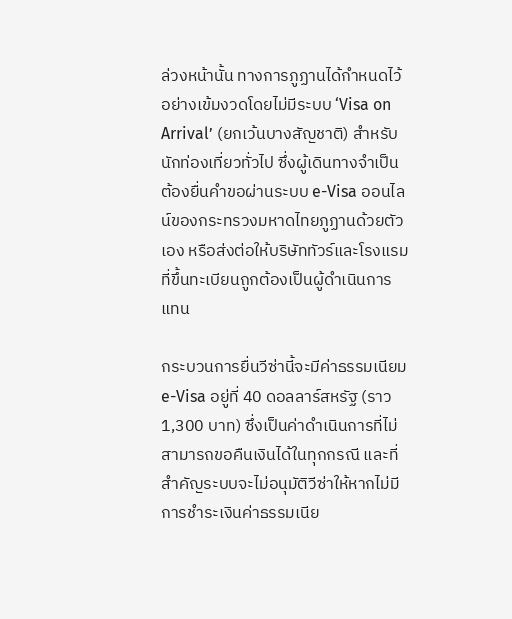ล่วงหน้านั้น ทางการภูฏานได้กำหนดไว้อย่างเข้มงวดโดยไม่มีระบบ ‘Visa on Arrival’ (ยกเว้นบางสัญชาติ) สำหรับนักท่องเที่ยวทั่วไป ซึ่งผู้เดินทางจำเป็นต้องยื่นคำขอผ่านระบบ e-Visa ออนไลน์ของกระทรวงมหาดไทยภูฏานด้วยตัวเอง หรือส่งต่อให้บริษัททัวร์และโรงแรมที่ขึ้นทะเบียนถูกต้องเป็นผู้ดำเนินการแทน

กระบวนการยื่นวีซ่านี้จะมีค่าธรรมเนียม e-Visa อยู่ที่ 40 ดอลลาร์สหรัฐ (ราว 1,300 บาท) ซึ่งเป็นค่าดำเนินการที่ไม่สามารถขอคืนเงินได้ในทุกกรณี และที่สำคัญระบบจะไม่อนุมัติวีซ่าให้หากไม่มีการชำระเงินค่าธรรมเนีย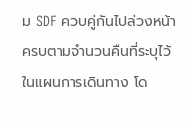ม SDF ควบคู่กันไปล่วงหน้าครบตามจำนวนคืนที่ระบุไว้ในแผนการเดินทาง โด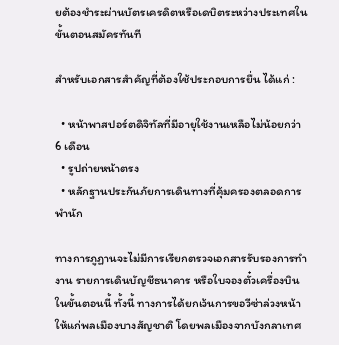ยต้องชำระผ่านบัตรเครดิตหรือเดบิตระหว่างประเทศในขั้นตอนสมัครทันที

สำหรับเอกสารสำคัญที่ต้องใช้ประกอบการยื่น ได้แก่ :

  • หน้าพาสปอร์ตดิจิทัลที่มีอายุใช้งานเหลือไม่น้อยกว่า 6 เดือน
  • รูปถ่ายหน้าตรง
  • หลักฐานประกันภัยการเดินทางที่คุ้มครองตลอดการพำนัก

ทางการภูฏานจะไม่มีการเรียกตรวจเอกสารรับรองการทำงาน รายการเดินบัญชีธนาคาร หรือใบจองตั๋วเครื่องบินในขั้นตอนนี้ ทั้งนี้ ทางการได้ยกเว้นการขอวีซ่าล่วงหน้าให้แก่พลเมืองบางสัญชาติ โดยพลเมืองจากบังกลาเทศ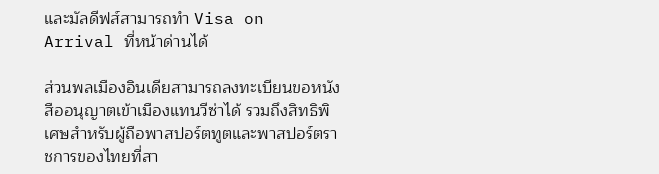และมัลดีฟส์สามารถทำ Visa on Arrival ที่หน้าด่านได้

ส่วนพลเมืองอินเดียสามารถลงทะเบียนขอหนังสืออนุญาตเข้าเมืองแทนวีซ่าได้ รวมถึงสิทธิพิเศษสำหรับผู้ถือพาสปอร์ตทูตและพาสปอร์ตราชการของไทยที่สา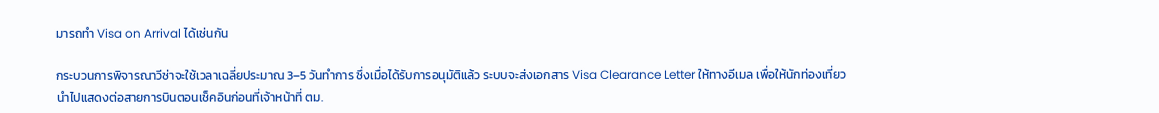มารถทำ Visa on Arrival ได้เช่นกัน

กระบวนการพิจารณาวีซ่าจะใช้เวลาเฉลี่ยประมาณ 3–5 วันทำการ ซึ่งเมื่อได้รับการอนุมัติแล้ว ระบบจะส่งเอกสาร Visa Clearance Letter ให้ทางอีเมล เพื่อให้นักท่องเที่ยวนำไปแสดงต่อสายการบินตอนเช็คอินก่อนที่เจ้าหน้าที่ ตม.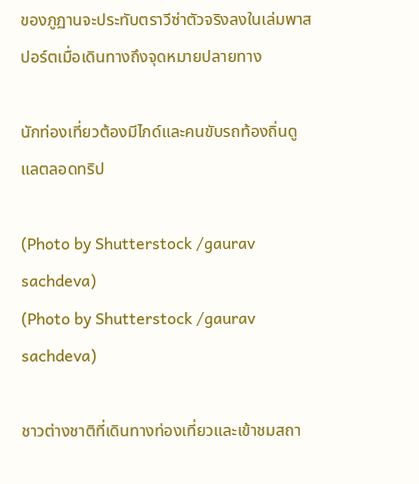ของภูฏานจะประทับตราวีซ่าตัวจริงลงในเล่มพาสปอร์ตเมื่อเดินทางถึงจุดหมายปลายทาง

นักท่องเที่ยวต้องมีไกด์และคนขับรถท้องถิ่นดูแลตลอดทริป

(Photo by Shutterstock /gaurav sachdeva)
(Photo by Shutterstock /gaurav sachdeva)

ชาวต่างชาติที่เดินทางท่องเที่ยวและเข้าชมสถา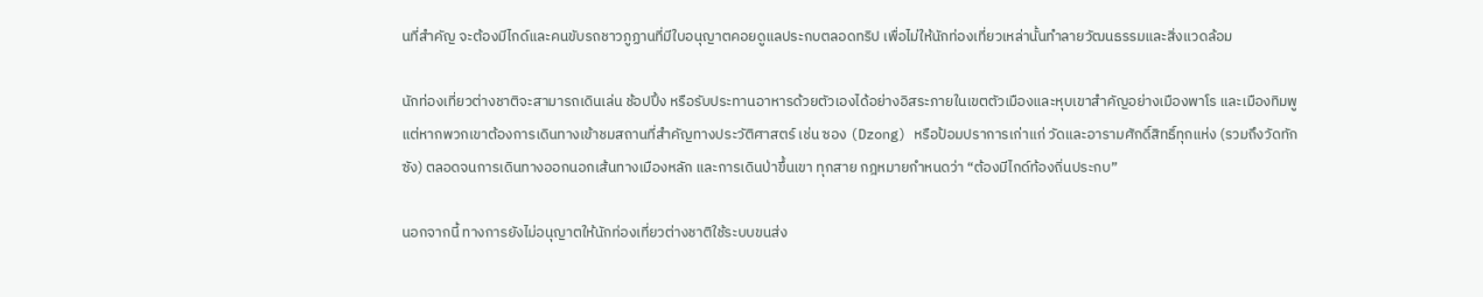นที่สำคัญ จะต้องมีไกด์และคนขับรถชาวภูฏานที่มีใบอนุญาตคอยดูแลประกบตลอดทริป เพื่อไม่ให้นักท่องเที่ยวเหล่านั้นทำลายวัฒนธรรมและสิ่งแวดล้อม

นักท่องเที่ยวต่างชาติจะสามารถเดินเล่น ช้อปปิ้ง หรือรับประทานอาหารด้วยตัวเองได้อย่างอิสระภายในเขตตัวเมืองและหุบเขาสำคัญอย่างเมืองพาโร และเมืองทิมพู แต่หากพวกเขาต้องการเดินทางเข้าชมสถานที่สำคัญทางประวัติศาสตร์ เช่น ซอง (Dzong) หรือป้อมปราการเก่าแก่ วัดและอารามศักดิ์สิทธิ์ทุกแห่ง (รวมถึงวัดทักซัง) ตลอดจนการเดินทางออกนอกเส้นทางเมืองหลัก และการเดินป่าขึ้นเขา ทุกสาย กฎหมายกำหนดว่า “ต้องมีไกด์ท้องถิ่นประกบ”

นอกจากนี้ ทางการยังไม่อนุญาตให้นักท่องเที่ยวต่างชาติใช้ระบบขนส่ง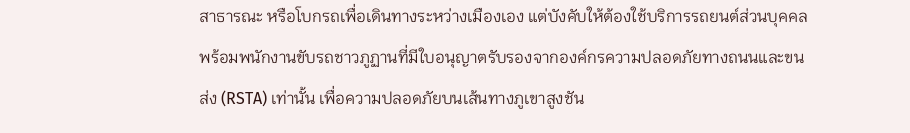สาธารณะ หรือโบกรถเพื่อเดินทางระหว่างเมืองเอง แต่บังคับให้ต้องใช้บริการรถยนต์ส่วนบุคคลพร้อมพนักงานขับรถชาวภูฏานที่มีใบอนุญาตรับรองจากองค์กรความปลอดภัยทางถนนและขนส่ง (RSTA) เท่านั้น เพื่อความปลอดภัยบนเส้นทางภูเขาสูงชัน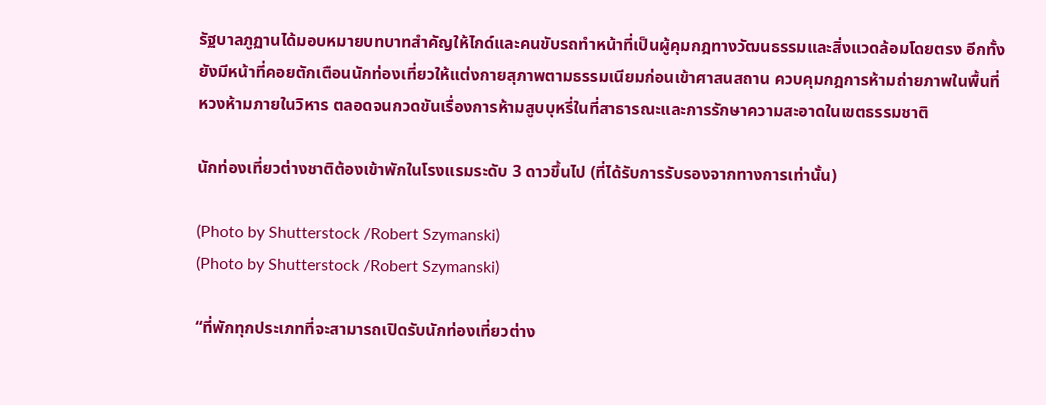รัฐบาลภูฏานได้มอบหมายบทบาทสำคัญให้ไกด์และคนขับรถทำหน้าที่เป็นผู้คุมกฎทางวัฒนธรรมและสิ่งแวดล้อมโดยตรง อีกทั้งยังมีหน้าที่คอยตักเตือนนักท่องเที่ยวให้แต่งกายสุภาพตามธรรมเนียมก่อนเข้าศาสนสถาน ควบคุมกฎการห้ามถ่ายภาพในพื้นที่หวงห้ามภายในวิหาร ตลอดจนกวดขันเรื่องการห้ามสูบบุหรี่ในที่สาธารณะและการรักษาความสะอาดในเขตธรรมชาติ

นักท่องเที่ยวต่างชาติต้องเข้าพักในโรงแรมระดับ 3 ดาวขึ้นไป (ที่ได้รับการรับรองจากทางการเท่านั้น)

(Photo by Shutterstock /Robert Szymanski)
(Photo by Shutterstock /Robert Szymanski)

“ที่พักทุกประเภทที่จะสามารถเปิดรับนักท่องเที่ยวต่าง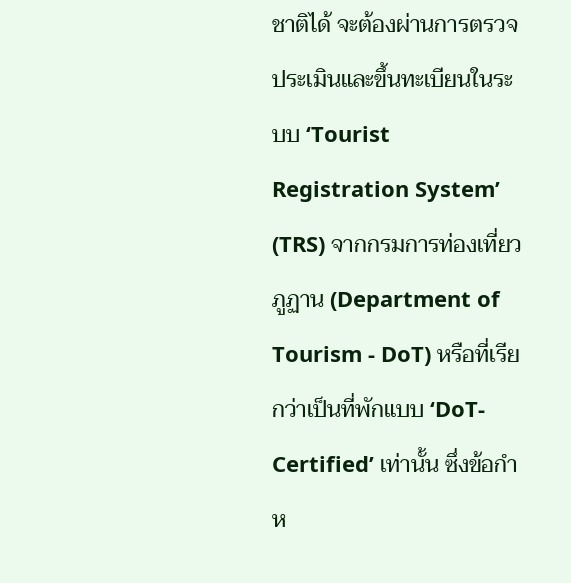ชาติได้ จะต้องผ่านการตรวจประเมินและขึ้นทะเบียนในระบบ ‘Tourist Registration System’ (TRS) จากกรมการท่องเที่ยวภูฏาน (Department of Tourism - DoT) หรือที่เรียกว่าเป็นที่พักแบบ ‘DoT-Certified’ เท่านั้น ซึ่งข้อกำห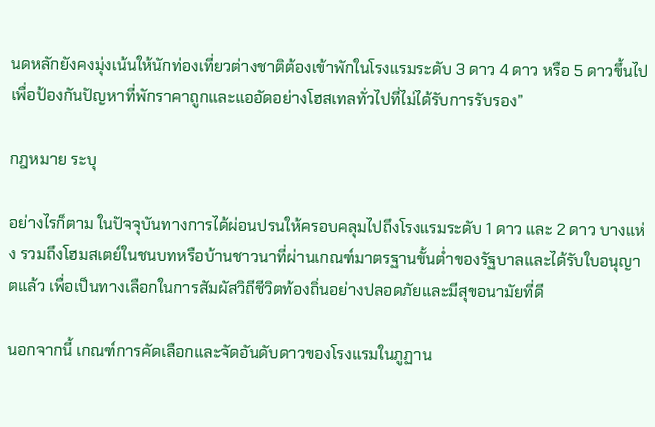นดหลักยังคงมุ่งเน้นให้นักท่องเที่ยวต่างชาติต้องเข้าพักในโรงแรมระดับ 3 ดาว 4 ดาว หรือ 5 ดาวขึ้นไป เพื่อป้องกันปัญหาที่พักราคาถูกและแออัดอย่างโฮสเทลทั่วไปที่ไม่ได้รับการรับรอง”

กฎหมาย ระบุ

อย่างไรก็ตาม ในปัจจุบันทางการได้ผ่อนปรนให้ครอบคลุมไปถึงโรงแรมระดับ 1 ดาว และ 2 ดาว บางแห่ง รวมถึงโฮมสเตย์ในชนบทหรือบ้านชาวนาที่ผ่านเกณฑ์มาตรฐานขั้นต่ำของรัฐบาลและได้รับใบอนุญาตแล้ว เพื่อเป็นทางเลือกในการสัมผัสวิถีชีวิตท้องถิ่นอย่างปลอดภัยและมีสุขอนามัยที่ดี

นอกจากนี้ เกณฑ์การคัดเลือกและจัดอันดับดาวของโรงแรมในภูฏาน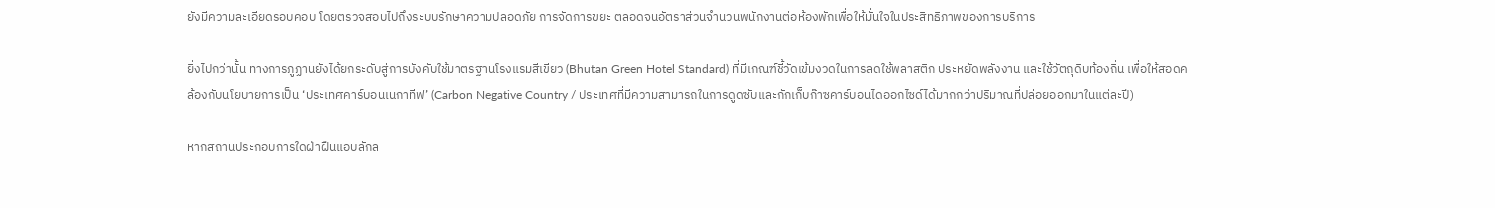ยังมีความละเอียดรอบคอบ โดยตรวจสอบไปถึงระบบรักษาความปลอดภัย การจัดการขยะ ตลอดจนอัตราส่วนจำนวนพนักงานต่อห้องพักเพื่อให้มั่นใจในประสิทธิภาพของการบริการ

ยิ่งไปกว่านั้น ทางการภูฏานยังได้ยกระดับสู่การบังคับใช้มาตรฐานโรงแรมสีเขียว (Bhutan Green Hotel Standard) ที่มีเกณฑ์ชี้วัดเข้มงวดในการลดใช้พลาสติก ประหยัดพลังงาน และใช้วัตถุดิบท้องถิ่น เพื่อให้สอดคล้องกับนโยบายการเป็น ‘ประเทศคาร์บอนเนกาทีฟ’ (Carbon Negative Country / ประเทศที่มีความสามารถในการดูดซับและกักเก็บก๊าซคาร์บอนไดออกไซด์ได้มากกว่าปริมาณที่ปล่อยออกมาในแต่ละปี)

หากสถานประกอบการใดฝ่าฝืนแอบลักล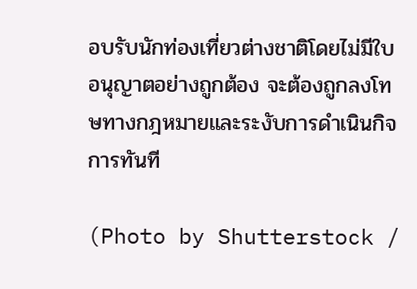อบรับนักท่องเที่ยวต่างชาติโดยไม่มีใบอนุญาตอย่างถูกต้อง จะต้องถูกลงโทษทางกฎหมายและระงับการดำเนินกิจการทันที

(Photo by Shutterstock /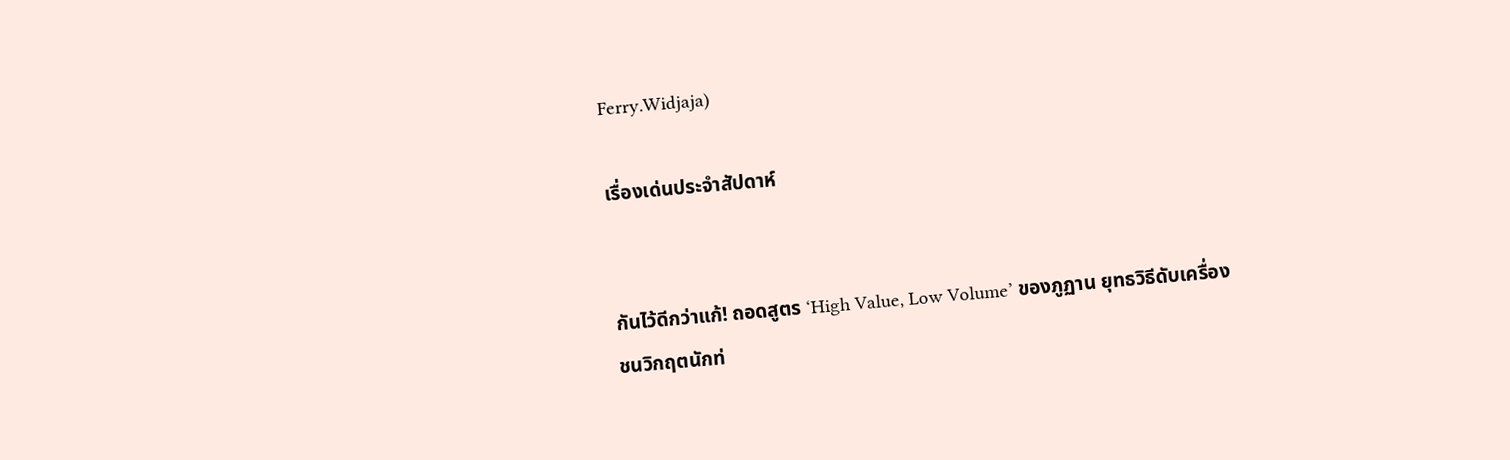Ferry.Widjaja)

เรื่องเด่นประจำสัปดาห์


กันไว้ดีกว่าแก้! ถอดสูตร ‘High Value, Low Volume’ ของภูฏาน ยุทธวิธีดับเครื่องชนวิกฤตนักท่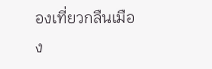องเที่ยวกลืนเมือง